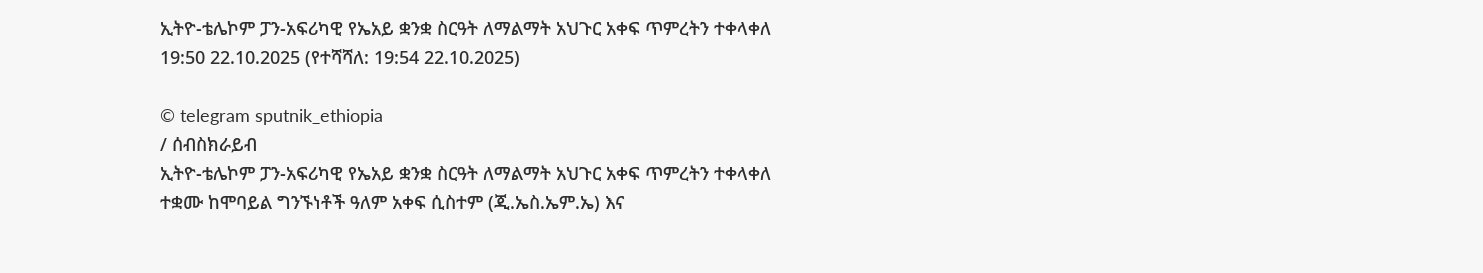ኢትዮ-ቴሌኮም ፓን-አፍሪካዊ የኤአይ ቋንቋ ስርዓት ለማልማት አህጉር አቀፍ ጥምረትን ተቀላቀለ
19:50 22.10.2025 (የተሻሻለ: 19:54 22.10.2025)

© telegram sputnik_ethiopia
/ ሰብስክራይብ
ኢትዮ-ቴሌኮም ፓን-አፍሪካዊ የኤአይ ቋንቋ ስርዓት ለማልማት አህጉር አቀፍ ጥምረትን ተቀላቀለ
ተቋሙ ከሞባይል ግንኙነቶች ዓለም አቀፍ ሲስተም (ጂ.ኤስ.ኤም.ኤ) እና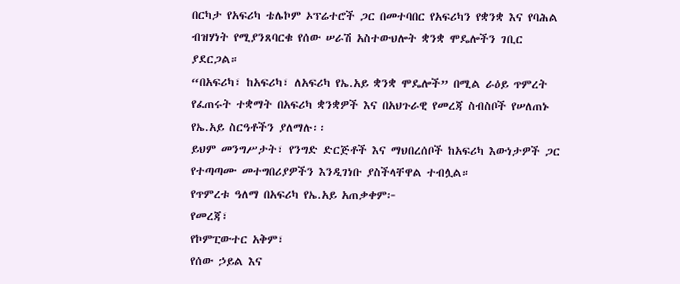በርካታ የአፍሪካ ቴሌኮም ኦፕሬተሮች ጋር በመተባበር የአፍሪካን የቋንቋ እና የባሕል ብዝሃነት የሚያንጸባርቁ የሰው ሠራሽ አስተውህሎት ቋንቋ ሞዴሎችን ገቢር ያደርጋል።
“በአፍሪካ፣ ከአፍሪካ፣ ለአፍሪካ የኤ.አይ ቋንቋ ሞዴሎች” በሚል ራዕይ ጥምረት የፈጠሩት ተቋማት በአፍሪካ ቋንቋዎች እና በአህጉራዊ የመረጃ ስብስቦች የሠለጠኑ የኤ.አይ ስርዓቶችን ያለማሉ፡፡
ይህም መንግሥታት፣ የንግድ ድርጅቶች እና ማህበረሰቦች ከአፍሪካ እውነታዎች ጋር የተጣጣሙ መተግበሪያዎችን እንዲገነቡ ያስችላቸዋል ተብሏል።
የጥምረቱ ዓለማ በአፍሪካ የኤ.አይ አጠቃቀም፦
የመረጃ፣
የኮምፒውተር አቅም፣
የሰው ኃይል እና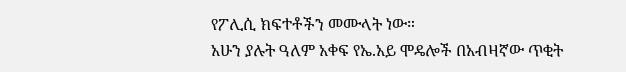የፖሊሲ ክፍተቶችን መሙላት ነው።
አሁን ያሉት ዓለም አቀፍ የኤ.አይ ሞዴሎች በአብዛኛው ጥቂት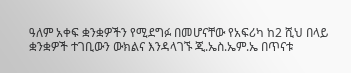ዓለም አቀፍ ቋንቋዎችን የሚደግፉ በመሆናቸው የአፍሪካ ከ2 ሺህ በላይ ቋንቋዎች ተገቢውን ውክልና እንዳላገኙ ጂ.ኤስ.ኤም.ኤ በጥናቱ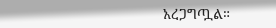አረጋግጧል።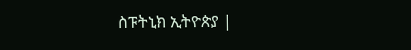ስፑትኒክ ኢትዮጵያ |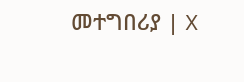መተግበሪያ | X